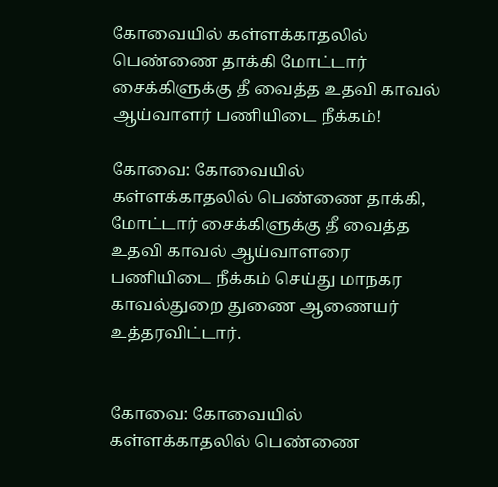கோவையில் கள்ளக்காதலில் பெண்ணை தாக்கி மோட்டார் சைக்கிளுக்கு தீ வைத்த உதவி காவல் ஆய்வாளர் பணியிடை நீக்கம்!

கோவை: கோவையில் கள்ளக்காதலில் பெண்ணை தாக்கி, மோட்டார் சைக்கிளுக்கு தீ வைத்த உதவி காவல் ஆய்வாளரை பணியிடை நீக்கம் செய்து மாநகர காவல்துறை துணை ஆணையர் உத்தரவிட்டார்.


கோவை: கோவையில் கள்ளக்காதலில் பெண்ணை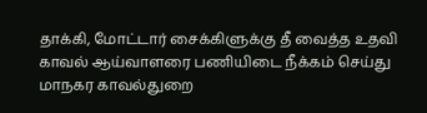தாக்கி, மோட்டார் சைக்கிளுக்கு தீ வைத்த உதவி காவல் ஆய்வாளரை பணியிடை நீக்கம் செய்து மாநகர காவல்துறை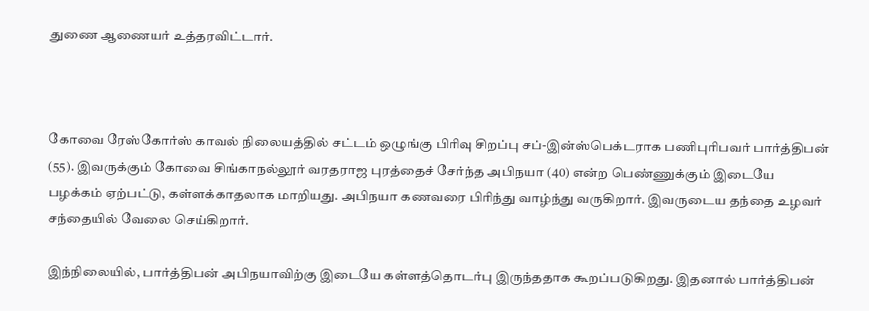துணை ஆணையர் உத்தரவிட்டார்.



கோவை ரேஸ்கோர்ஸ் காவல் நிலையத்தில் சட்டம் ஒழுங்கு பிரிவு சிறப்பு சப்-இன்ஸ்பெக்டராக பணிபுரிபவர் பார்த்திபன் (55). இவருக்கும் கோவை சிங்காநல்லூர் வரதராஜ புரத்தைச் சேர்ந்த அபிநயா (40) என்ற பெண்ணுக்கும் இடையே பழக்கம் ஏற்பட்டு, கள்ளக்காதலாக மாறியது. அபிநயா கணவரை பிரிந்து வாழ்ந்து வருகிறார். இவருடைய தந்தை உழவர் சந்தையில் வேலை செய்கிறார்.

இந்நிலையில், பார்த்திபன் அபிநயாவிற்கு இடையே கள்ளத்தொடர்பு இருந்ததாக கூறப்படுகிறது. இதனால் பார்த்திபன்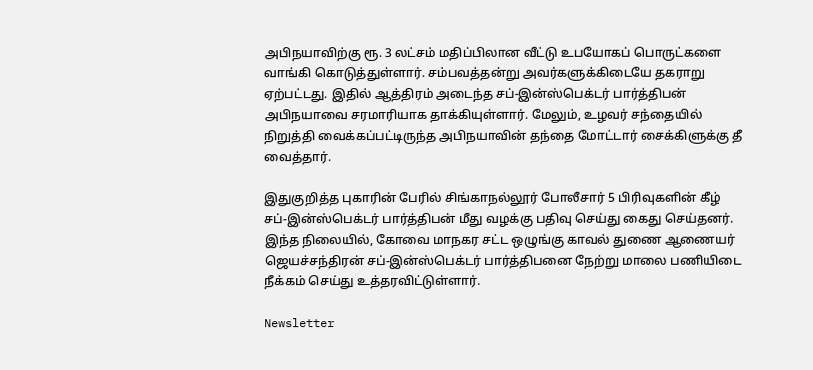அபிநயாவிற்கு ரூ. 3 லட்சம் மதிப்பிலான வீட்டு உபயோகப் பொருட்களை வாங்கி கொடுத்துள்ளார். சம்பவத்தன்று அவர்களுக்கிடையே தகராறு ஏற்பட்டது. இதில் ஆத்திரம் அடைந்த சப்-இன்ஸ்பெக்டர் பார்த்திபன் அபிநயாவை சரமாரியாக தாக்கியுள்ளார். மேலும், உழவர் சந்தையில் நிறுத்தி வைக்கப்பட்டிருந்த அபிநயாவின் தந்தை மோட்டார் சைக்கிளுக்கு தீ வைத்தார்.

இதுகுறித்த புகாரின் பேரில் சிங்காநல்லூர் போலீசார் 5 பிரிவுகளின் கீழ் சப்-இன்ஸ்பெக்டர் பார்த்திபன் மீது வழக்கு பதிவு செய்து கைது செய்தனர். இந்த நிலையில், கோவை மாநகர சட்ட ஒழுங்கு காவல் துணை ஆணையர் ஜெயச்சந்திரன் சப்-இன்ஸ்பெக்டர் பார்த்திபனை நேற்று மாலை பணியிடை நீக்கம் செய்து உத்தரவிட்டுள்ளார்.

Newsletter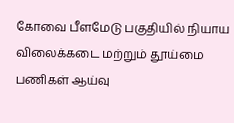கோவை பீளமேடு பகுதியில் நியாய விலைக்கடை மற்றும் தூய்மை பணிகள் ஆய்வு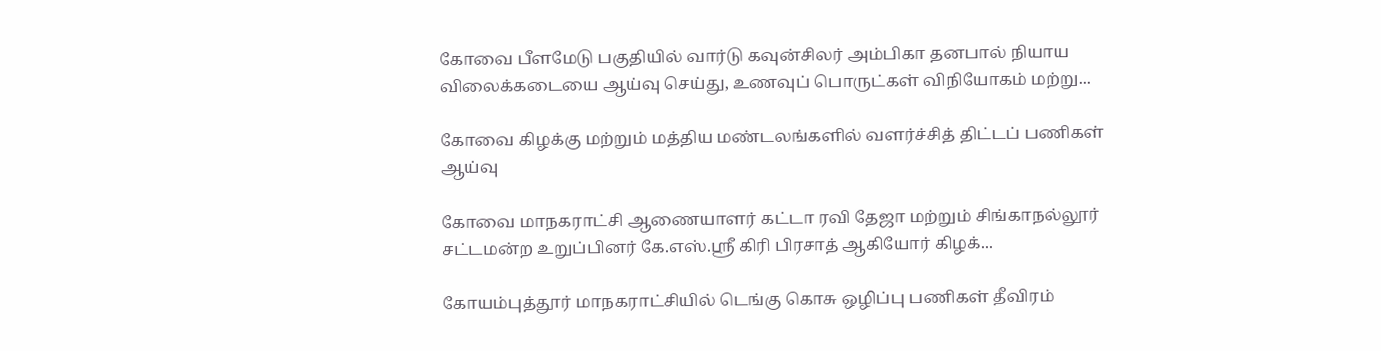கோவை பீளமேடு பகுதியில் வார்டு கவுன்சிலர் அம்பிகா தனபால் நியாய விலைக்கடையை ஆய்வு செய்து, உணவுப் பொருட்கள் விநியோகம் மற்று...

கோவை கிழக்கு மற்றும் மத்திய மண்டலங்களில் வளர்ச்சித் திட்டப் பணிகள் ஆய்வு

கோவை மாநகராட்சி ஆணையாளர் கட்டா ரவி தேஜா மற்றும் சிங்காநல்லூர் சட்டமன்ற உறுப்பினர் கே.எஸ்.ஸ்ரீ கிரி பிரசாத் ஆகியோர் கிழக்...

கோயம்புத்தூர் மாநகராட்சியில் டெங்கு கொசு ஒழிப்பு பணிகள் தீவிரம்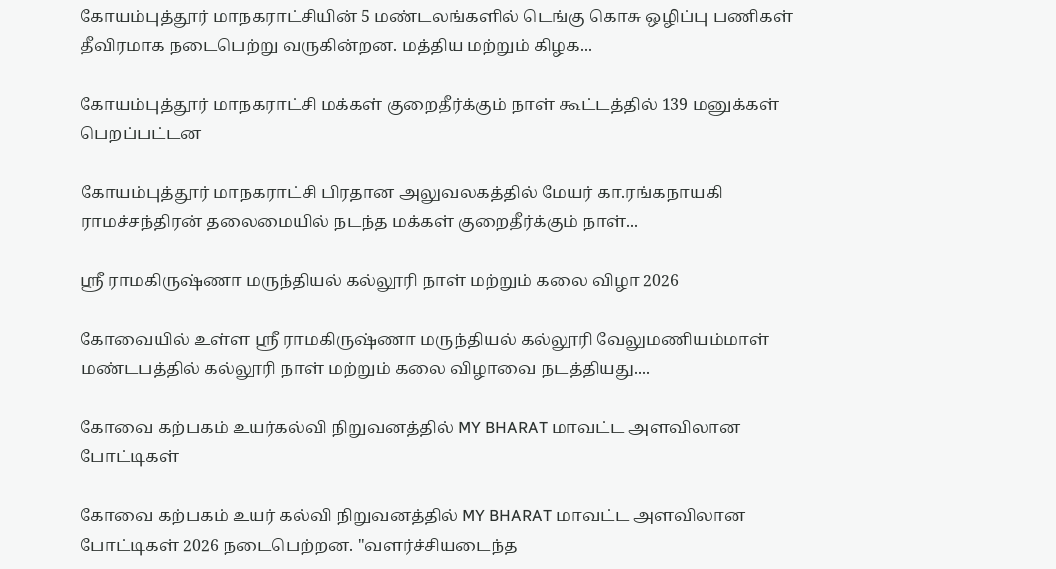கோயம்புத்தூர் மாநகராட்சியின் 5 மண்டலங்களில் டெங்கு கொசு ஒழிப்பு பணிகள் தீவிரமாக நடைபெற்று வருகின்றன. மத்திய மற்றும் கிழக...

கோயம்புத்தூர் மாநகராட்சி மக்கள் குறைதீர்க்கும் நாள் கூட்டத்தில் 139 மனுக்கள் பெறப்பட்டன

கோயம்புத்தூர் மாநகராட்சி பிரதான அலுவலகத்தில் மேயர் கா.ரங்கநாயகி ராமச்சந்திரன் தலைமையில் நடந்த மக்கள் குறைதீர்க்கும் நாள்...

ஸ்ரீ ராமகிருஷ்ணா மருந்தியல் கல்லூரி நாள் மற்றும் கலை விழா 2026

கோவையில் உள்ள ஸ்ரீ ராமகிருஷ்ணா மருந்தியல் கல்லூரி வேலுமணியம்மாள் மண்டபத்தில் கல்லூரி நாள் மற்றும் கலை விழாவை நடத்தியது....

கோவை கற்பகம் உயர்கல்வி நிறுவனத்தில் MY BHARAT மாவட்ட அளவிலான போட்டிகள்

கோவை கற்பகம் உயர் கல்வி நிறுவனத்தில் MY BHARAT மாவட்ட அளவிலான போட்டிகள் 2026 நடைபெற்றன. "வளர்ச்சியடைந்த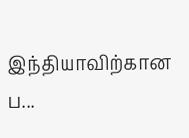இந்தியாவிற்கான ப...